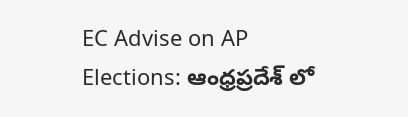EC Advise on AP Elections: ఆంధ్రప్రదేశ్ లో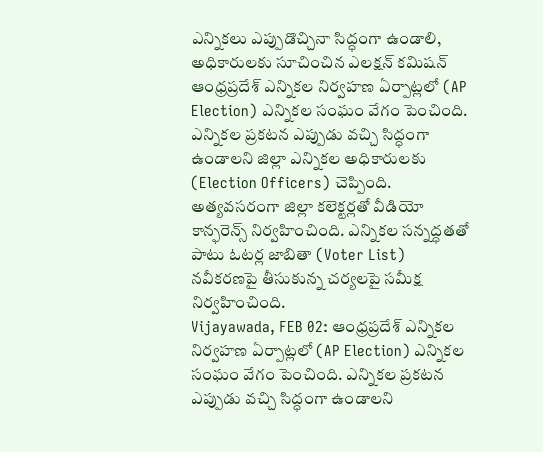ఎన్నికలు ఎప్పుడొచ్చినా సిద్ధంగా ఉండాలి, అధికారులకు సూచించిన ఎలక్షన్ కమిషన్
ఆంధ్రప్రదేశ్ ఎన్నికల నిర్వహణ ఏర్పాట్లలో (AP Election) ఎన్నికల సంఘం వేగం పెంచింది. ఎన్నికల ప్రకటన ఎప్పుడు వచ్చి సిద్ధంగా ఉండాలని జిల్లా ఎన్నికల అధికారులకు (Election Officers) చెప్పింది. అత్యవసరంగా జిల్లా కలెక్టర్లతో వీడియో కాన్ఫరెన్స్ నిర్వహించింది. ఎన్నికల సన్నద్ధతతో పాటు ఓటర్ల జాబితా (Voter List) నవీకరణపై తీసుకున్న చర్యలపై సమీక్ష నిర్వహించింది.
Vijayawada, FEB 02: ఆంధ్రప్రదేశ్ ఎన్నికల నిర్వహణ ఏర్పాట్లలో (AP Election) ఎన్నికల సంఘం వేగం పెంచింది. ఎన్నికల ప్రకటన ఎప్పుడు వచ్చి సిద్ధంగా ఉండాలని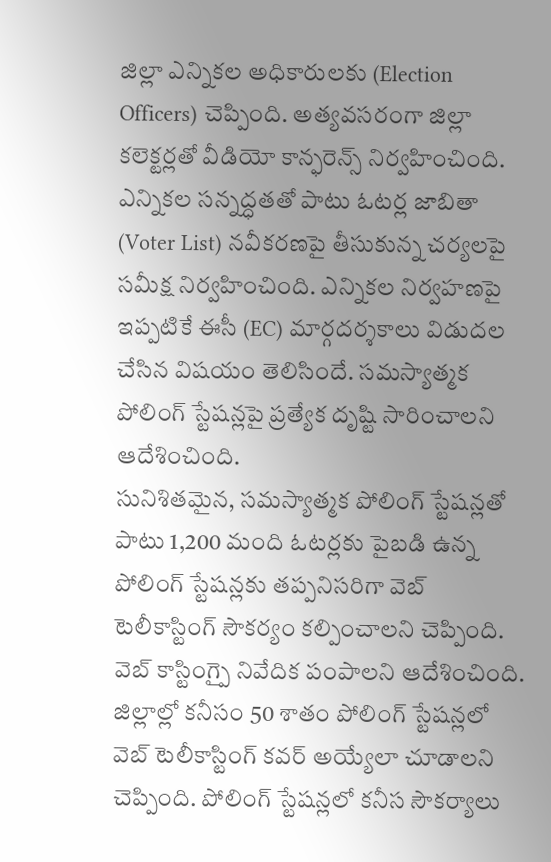జిల్లా ఎన్నికల అధికారులకు (Election Officers) చెప్పింది. అత్యవసరంగా జిల్లా కలెక్టర్లతో వీడియో కాన్ఫరెన్స్ నిర్వహించింది. ఎన్నికల సన్నద్ధతతో పాటు ఓటర్ల జాబితా (Voter List) నవీకరణపై తీసుకున్న చర్యలపై సమీక్ష నిర్వహించింది. ఎన్నికల నిర్వహణపై ఇప్పటికే ఈసీ (EC) మార్గదర్శకాలు విడుదల చేసిన విషయం తెలిసిందే. సమస్యాత్మక పోలింగ్ స్టేషన్లపై ప్రత్యేక దృష్టి సారించాలని ఆదేశించింది.
సునిశితమైన, సమస్యాత్మక పోలింగ్ స్టేషన్లతో పాటు 1,200 మంది ఓటర్లకు పైబడి ఉన్న పోలింగ్ స్టేషన్లకు తప్పనిసరిగా వెబ్ టెలీకాస్టింగ్ సౌకర్యం కల్పించాలని చెప్పింది. వెబ్ కాస్టింగ్పై నివేదిక పంపాలని ఆదేశించింది. జిల్లాల్లో కనీసం 50 శాతం పోలింగ్ స్టేషన్లలో వెబ్ టెలీకాస్టింగ్ కవర్ అయ్యేలా చూడాలని చెప్పింది. పోలింగ్ స్టేషన్లలో కనీస సౌకర్యాలు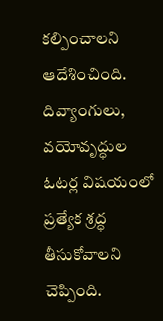కల్పించాలని ఆదేశించింది. దివ్యాంగులు, వయోవృద్ధుల ఓటర్ల విషయంలో ప్రత్యేక శ్రద్ధ తీసుకోవాలని చెప్పింది.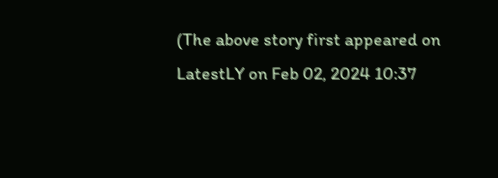(The above story first appeared on LatestLY on Feb 02, 2024 10:37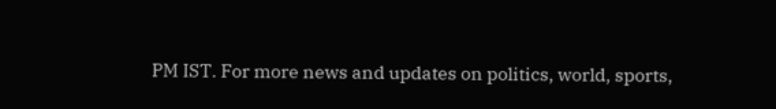PM IST. For more news and updates on politics, world, sports,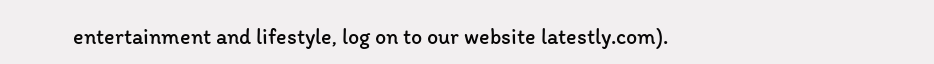entertainment and lifestyle, log on to our website latestly.com).